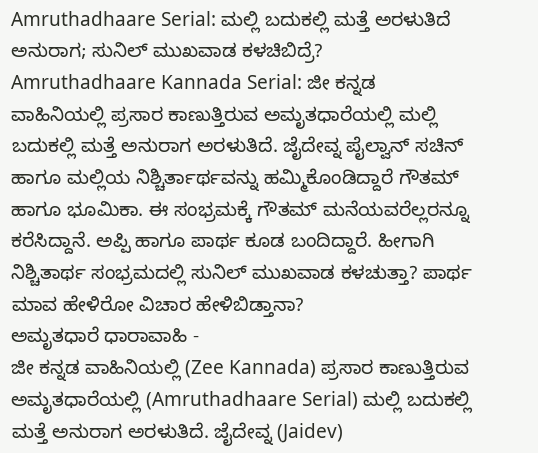Amruthadhaare Serial: ಮಲ್ಲಿ ಬದುಕಲ್ಲಿ ಮತ್ತೆ ಅರಳುತಿದೆ ಅನುರಾಗ; ಸುನಿಲ್ ಮುಖವಾಡ ಕಳಚಿಬಿದ್ರೆ?
Amruthadhaare Kannada Serial: ಜೀ ಕನ್ನಡ ವಾಹಿನಿಯಲ್ಲಿ ಪ್ರಸಾರ ಕಾಣುತ್ತಿರುವ ಅಮೃತಧಾರೆಯಲ್ಲಿ ಮಲ್ಲಿ ಬದುಕಲ್ಲಿ ಮತ್ತೆ ಅನುರಾಗ ಅರಳುತಿದೆ. ಜೈದೇವ್ನ ಪೈಲ್ವಾನ್ ಸಚಿನ್ ಹಾಗೂ ಮಲ್ಲಿಯ ನಿಶ್ಚಿರ್ತಾರ್ಥವನ್ನು ಹಮ್ಮಿಕೊಂಡಿದ್ದಾರೆ ಗೌತಮ್ ಹಾಗೂ ಭೂಮಿಕಾ. ಈ ಸಂಭ್ರಮಕ್ಕೆ ಗೌತಮ್ ಮನೆಯವರೆಲ್ಲರನ್ನೂ ಕರೆಸಿದ್ದಾನೆ. ಅಪ್ಪಿ ಹಾಗೂ ಪಾರ್ಥ ಕೂಡ ಬಂದಿದ್ದಾರೆ. ಹೀಗಾಗಿ ನಿಶ್ಚಿತಾರ್ಥ ಸಂಭ್ರಮದಲ್ಲಿ ಸುನಿಲ್ ಮುಖವಾಡ ಕಳಚುತ್ತಾ? ಪಾರ್ಥ ಮಾವ ಹೇಳಿರೋ ವಿಚಾರ ಹೇಳಿಬಿಡ್ತಾನಾ?
ಅಮೃತಧಾರೆ ಧಾರಾವಾಹಿ -
ಜೀ ಕನ್ನಡ ವಾಹಿನಿಯಲ್ಲಿ (Zee Kannada) ಪ್ರಸಾರ ಕಾಣುತ್ತಿರುವ ಅಮೃತಧಾರೆಯಲ್ಲಿ (Amruthadhaare Serial) ಮಲ್ಲಿ ಬದುಕಲ್ಲಿ ಮತ್ತೆ ಅನುರಾಗ ಅರಳುತಿದೆ. ಜೈದೇವ್ನ (Jaidev)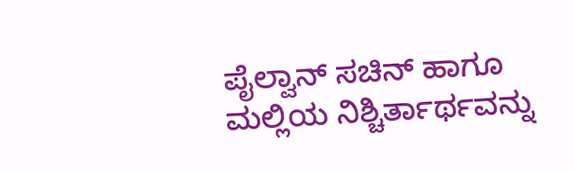ಪೈಲ್ವಾನ್ ಸಚಿನ್ ಹಾಗೂ ಮಲ್ಲಿಯ ನಿಶ್ಚಿರ್ತಾರ್ಥವನ್ನು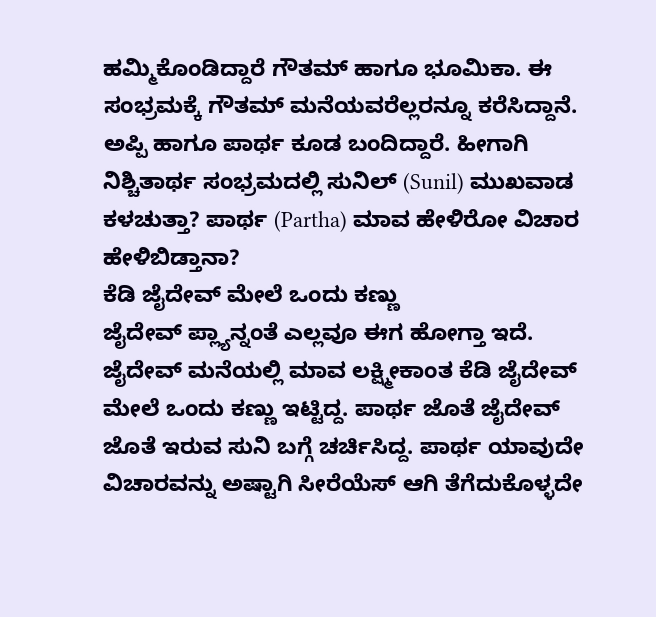ಹಮ್ಮಿಕೊಂಡಿದ್ದಾರೆ ಗೌತಮ್ ಹಾಗೂ ಭೂಮಿಕಾ. ಈ ಸಂಭ್ರಮಕ್ಕೆ ಗೌತಮ್ ಮನೆಯವರೆಲ್ಲರನ್ನೂ ಕರೆಸಿದ್ದಾನೆ. ಅಪ್ಪಿ ಹಾಗೂ ಪಾರ್ಥ ಕೂಡ ಬಂದಿದ್ದಾರೆ. ಹೀಗಾಗಿ ನಿಶ್ಚಿತಾರ್ಥ ಸಂಭ್ರಮದಲ್ಲಿ ಸುನಿಲ್ (Sunil) ಮುಖವಾಡ ಕಳಚುತ್ತಾ? ಪಾರ್ಥ (Partha) ಮಾವ ಹೇಳಿರೋ ವಿಚಾರ ಹೇಳಿಬಿಡ್ತಾನಾ?
ಕೆಡಿ ಜೈದೇವ್ ಮೇಲೆ ಒಂದು ಕಣ್ಣು
ಜೈದೇವ್ ಪ್ಲ್ಯಾನ್ನಂತೆ ಎಲ್ಲವೂ ಈಗ ಹೋಗ್ತಾ ಇದೆ. ಜೈದೇವ್ ಮನೆಯಲ್ಲಿ ಮಾವ ಲಕ್ಷ್ಮೀಕಾಂತ ಕೆಡಿ ಜೈದೇವ್ ಮೇಲೆ ಒಂದು ಕಣ್ಣು ಇಟ್ಟಿದ್ದ. ಪಾರ್ಥ ಜೊತೆ ಜೈದೇವ್ ಜೊತೆ ಇರುವ ಸುನಿ ಬಗ್ಗೆ ಚರ್ಚಿಸಿದ್ದ. ಪಾರ್ಥ ಯಾವುದೇ ವಿಚಾರವನ್ನು ಅಷ್ಟಾಗಿ ಸೀರೆಯೆಸ್ ಆಗಿ ತೆಗೆದುಕೊಳ್ಳದೇ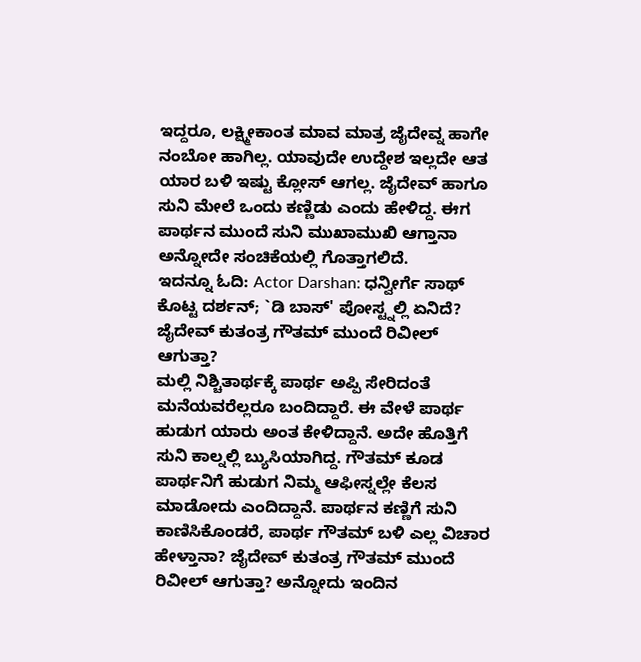ಇದ್ದರೂ, ಲಕ್ಷ್ಮೀಕಾಂತ ಮಾವ ಮಾತ್ರ ಜೈದೇವ್ನ ಹಾಗೇ ನಂಬೋ ಹಾಗಿಲ್ಲ. ಯಾವುದೇ ಉದ್ದೇಶ ಇಲ್ಲದೇ ಆತ ಯಾರ ಬಳಿ ಇಷ್ಟು ಕ್ಲೋಸ್ ಆಗಲ್ಲ. ಜೈದೇವ್ ಹಾಗೂ ಸುನಿ ಮೇಲೆ ಒಂದು ಕಣ್ಣಿಡು ಎಂದು ಹೇಳಿದ್ದ. ಈಗ ಪಾರ್ಥನ ಮುಂದೆ ಸುನಿ ಮುಖಾಮುಖಿ ಆಗ್ತಾನಾ ಅನ್ನೋದೇ ಸಂಚಿಕೆಯಲ್ಲಿ ಗೊತ್ತಾಗಲಿದೆ.
ಇದನ್ನೂ ಓದಿ: Actor Darshan: ಧನ್ವೀರ್ಗೆ ಸಾಥ್ ಕೊಟ್ಟ ದರ್ಶನ್; `ಡಿ ಬಾಸ್' ಪೋಸ್ಟ್ನಲ್ಲಿ ಏನಿದೆ?
ಜೈದೇವ್ ಕುತಂತ್ರ ಗೌತಮ್ ಮುಂದೆ ರಿವೀಲ್ ಆಗುತ್ತಾ?
ಮಲ್ಲಿ ನಿಶ್ಚಿತಾರ್ಥಕ್ಕೆ ಪಾರ್ಥ ಅಪ್ಪಿ ಸೇರಿದಂತೆ ಮನೆಯವರೆಲ್ಲರೂ ಬಂದಿದ್ದಾರೆ. ಈ ವೇಳೆ ಪಾರ್ಥ ಹುಡುಗ ಯಾರು ಅಂತ ಕೇಳಿದ್ದಾನೆ. ಅದೇ ಹೊತ್ತಿಗೆ ಸುನಿ ಕಾಲ್ನಲ್ಲಿ ಬ್ಯುಸಿಯಾಗಿದ್ದ. ಗೌತಮ್ ಕೂಡ ಪಾರ್ಥನಿಗೆ ಹುಡುಗ ನಿಮ್ಮ ಆಫೀಸ್ನಲ್ಲೇ ಕೆಲಸ ಮಾಡೋದು ಎಂದಿದ್ದಾನೆ. ಪಾರ್ಥನ ಕಣ್ಣಿಗೆ ಸುನಿ ಕಾಣಿಸಿಕೊಂಡರೆ, ಪಾರ್ಥ ಗೌತಮ್ ಬಳಿ ಎಲ್ಲ ವಿಚಾರ ಹೇಳ್ತಾನಾ? ಜೈದೇವ್ ಕುತಂತ್ರ ಗೌತಮ್ ಮುಂದೆ ರಿವೀಲ್ ಆಗುತ್ತಾ? ಅನ್ನೋದು ಇಂದಿನ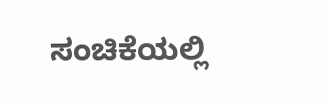ಸಂಚಿಕೆಯಲ್ಲಿ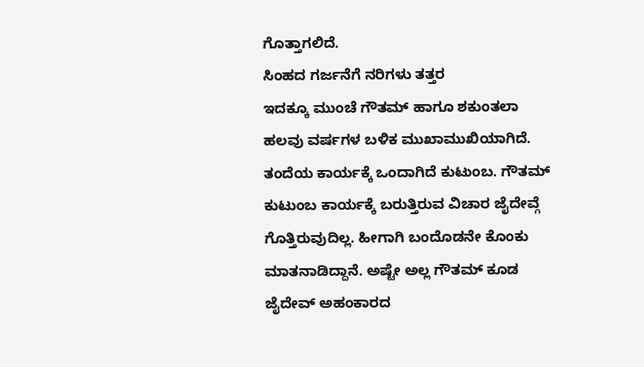ಗೊತ್ತಾಗಲಿದೆ.
ಸಿಂಹದ ಗರ್ಜನೆಗೆ ನರಿಗಳು ತತ್ತರ
ಇದಕ್ಕೂ ಮುಂಚೆ ಗೌತಮ್ ಹಾಗೂ ಶಕುಂತಲಾ ಹಲವು ವರ್ಷಗಳ ಬಳಿಕ ಮುಖಾಮುಖಿಯಾಗಿದೆ. ತಂದೆಯ ಕಾರ್ಯಕ್ಕೆ ಒಂದಾಗಿದೆ ಕುಟುಂಬ. ಗೌತಮ್ ಕುಟುಂಬ ಕಾರ್ಯಕ್ಕೆ ಬರುತ್ತಿರುವ ವಿಚಾರ ಜೈದೇವ್ಗೆ ಗೊತ್ತಿರುವುದಿಲ್ಲ. ಹೀಗಾಗಿ ಬಂದೊಡನೇ ಕೊಂಕು ಮಾತನಾಡಿದ್ದಾನೆ. ಅಷ್ಟೇ ಅಲ್ಲ ಗೌತಮ್ ಕೂಡ ಜೈದೇವ್ ಅಹಂಕಾರದ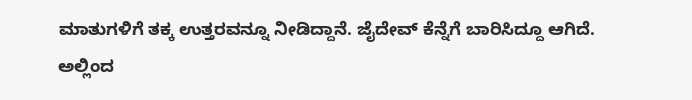ಮಾತುಗಳಿಗೆ ತಕ್ಕ ಉತ್ತರವನ್ನೂ ನೀಡಿದ್ದಾನೆ. ಜೈದೇವ್ ಕೆನ್ನೆಗೆ ಬಾರಿಸಿದ್ದೂ ಆಗಿದೆ. ಅಲ್ಲಿಂದ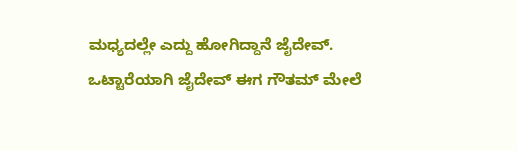ಮಧ್ಯದಲ್ಲೇ ಎದ್ದು ಹೋಗಿದ್ದಾನೆ ಜೈದೇವ್.
ಒಟ್ಟಾರೆಯಾಗಿ ಜೈದೇವ್ ಈಗ ಗೌತಮ್ ಮೇಲೆ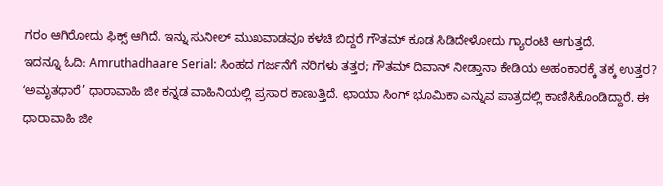ಗರಂ ಆಗಿರೋದು ಫಿಕ್ಸ್ ಆಗಿದೆ. ಇನ್ನು ಸುನೀಲ್ ಮುಖವಾಡವೂ ಕಳಚಿ ಬಿದ್ದರೆ ಗೌತಮ್ ಕೂಡ ಸಿಡಿದೇಳೋದು ಗ್ಯಾರಂಟಿ ಆಗುತ್ತದೆ.
ಇದನ್ನೂ ಓದಿ: Amruthadhaare Serial: ಸಿಂಹದ ಗರ್ಜನೆಗೆ ನರಿಗಳು ತತ್ತರ; ಗೌತಮ್ ದಿವಾನ್ ನೀಡ್ತಾನಾ ಕೇಡಿಯ ಅಹಂಕಾರಕ್ಕೆ ತಕ್ಕ ಉತ್ತರ?
ʻಅಮೃತಧಾರೆ’ ಧಾರಾವಾಹಿ ಜೀ ಕನ್ನಡ ವಾಹಿನಿಯಲ್ಲಿ ಪ್ರಸಾರ ಕಾಣುತ್ತಿದೆ. ಛಾಯಾ ಸಿಂಗ್ ಭೂಮಿಕಾ ಎನ್ನುವ ಪಾತ್ರದಲ್ಲಿ ಕಾಣಿಸಿಕೊಂಡಿದ್ದಾರೆ. ಈ ಧಾರಾವಾಹಿ ಜೀ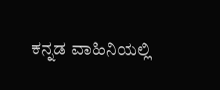ಕನ್ನಡ ವಾಹಿನಿಯಲ್ಲಿ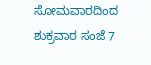ಸೋಮವಾರದಿಂದ ಶುಕ್ರವಾರ ಸಂಜೆ 7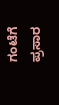ಗಂಟೆಗೆ ಪ್ರಸಾರ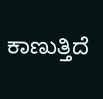ಕಾಣುತ್ತಿದೆ